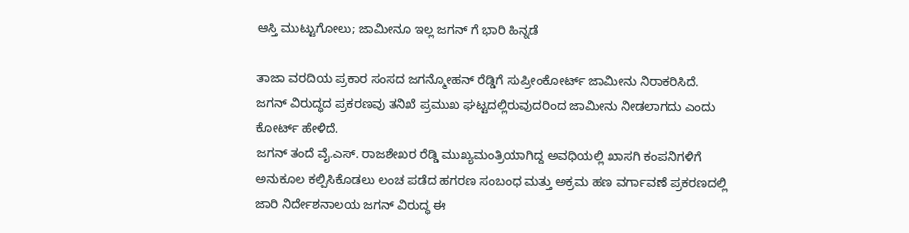ಆಸ್ತಿ ಮುಟ್ಟುಗೋಲು; ಜಾಮೀನೂ ಇಲ್ಲ ಜಗನ್ ಗೆ ಭಾರಿ ಹಿನ್ನಡೆ

ತಾಜಾ ವರದಿಯ ಪ್ರಕಾರ ಸಂಸದ ಜಗನ್ಮೋಹನ್ ರೆಡ್ಡಿಗೆ ಸುಪ್ರೀಂಕೋರ್ಟ್ ಜಾಮೀನು ನಿರಾಕರಿಸಿದೆ. ಜಗನ್ ವಿರುದ್ಧದ ಪ್ರಕರಣವು ತನಿಖೆ ಪ್ರಮುಖ ಘಟ್ಟದಲ್ಲಿರುವುದರಿಂದ ಜಾಮೀನು ನೀಡಲಾಗದು ಎಂದು ಕೋರ್ಟ್ ಹೇಳಿದೆ.
ಜಗನ್ ತಂದೆ ವೈ.ಎಸ್. ರಾಜಶೇಖರ ರೆಡ್ಡಿ ಮುಖ್ಯಮಂತ್ರಿಯಾಗಿದ್ದ ಅವಧಿಯಲ್ಲಿ ಖಾಸಗಿ ಕಂಪನಿಗಳಿಗೆ ಅನುಕೂಲ ಕಲ್ಪಿಸಿಕೊಡಲು ಲಂಚ ಪಡೆದ ಹಗರಣ ಸಂಬಂಧ ಮತ್ತು ಅಕ್ರಮ ಹಣ ವರ್ಗಾವಣೆ ಪ್ರಕರಣದಲ್ಲಿ ಜಾರಿ ನಿರ್ದೇಶನಾಲಯ ಜಗನ್ ವಿರುದ್ಧ ಈ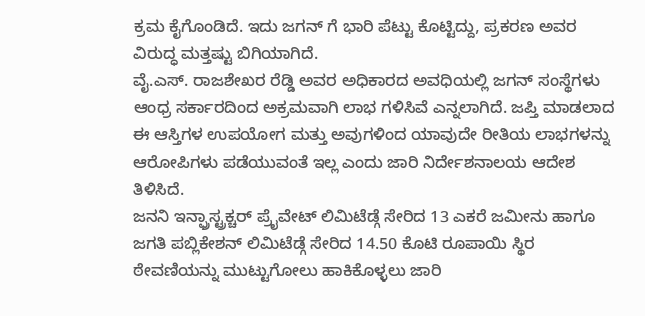ಕ್ರಮ ಕೈಗೊಂಡಿದೆ. ಇದು ಜಗನ್ ಗೆ ಭಾರಿ ಪೆಟ್ಟು ಕೊಟ್ಟಿದ್ದು, ಪ್ರಕರಣ ಅವರ ವಿರುದ್ಧ ಮತ್ತಷ್ಟು ಬಿಗಿಯಾಗಿದೆ.
ವೈ.ಎಸ್. ರಾಜಶೇಖರ ರೆಡ್ಡಿ ಅವರ ಅಧಿಕಾರದ ಅವಧಿಯಲ್ಲಿ ಜಗನ್ ಸಂಸ್ಥೆಗಳು ಆಂಧ್ರ ಸರ್ಕಾರದಿಂದ ಅಕ್ರಮವಾಗಿ ಲಾಭ ಗಳಿಸಿವೆ ಎನ್ನಲಾಗಿದೆ. ಜಪ್ತಿ ಮಾಡಲಾದ ಈ ಆಸ್ತಿಗಳ ಉಪಯೋಗ ಮತ್ತು ಅವುಗಳಿಂದ ಯಾವುದೇ ರೀತಿಯ ಲಾಭಗಳನ್ನು ಆರೋಪಿಗಳು ಪಡೆಯುವಂತೆ ಇಲ್ಲ ಎಂದು ಜಾರಿ ನಿರ್ದೇಶನಾಲಯ ಆದೇಶ ತಿಳಿಸಿದೆ.
ಜನನಿ ಇನ್ಫ್ರಾಸ್ಟ್ರಕ್ಚರ್ ಪ್ರೈವೇಟ್ ಲಿಮಿಟೆಡ್ಗೆ ಸೇರಿದ 13 ಎಕರೆ ಜಮೀನು ಹಾಗೂ ಜಗತಿ ಪಬ್ಲಿಕೇಶನ್ ಲಿಮಿಟೆಡ್ಗೆ ಸೇರಿದ 14.50 ಕೊಟಿ ರೂಪಾಯಿ ಸ್ಥಿರ ಠೇವಣಿಯನ್ನು ಮುಟ್ಟುಗೋಲು ಹಾಕಿಕೊಳ್ಳಲು ಜಾರಿ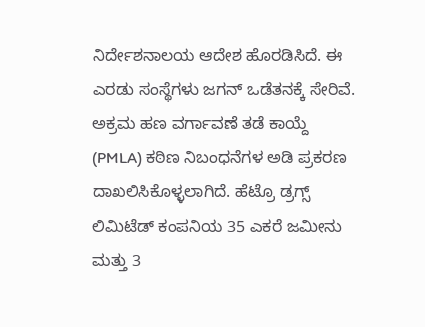ನಿರ್ದೇಶನಾಲಯ ಆದೇಶ ಹೊರಡಿಸಿದೆ. ಈ ಎರಡು ಸಂಸ್ಥೆಗಳು ಜಗನ್ ಒಡೆತನಕ್ಕೆ ಸೇರಿವೆ.
ಅಕ್ರಮ ಹಣ ವರ್ಗಾವಣೆ ತಡೆ ಕಾಯ್ದೆ (PMLA) ಕಠಿಣ ನಿಬಂಧನೆಗಳ ಅಡಿ ಪ್ರಕರಣ ದಾಖಲಿಸಿಕೊಳ್ಳಲಾಗಿದೆ. ಹೆಟ್ರೊ ಡ್ರಗ್ಸ್ ಲಿಮಿಟೆಡ್ ಕಂಪನಿಯ 35 ಎಕರೆ ಜಮೀನು ಮತ್ತು 3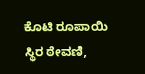ಕೊಟಿ ರೂಪಾಯಿ ಸ್ಥಿರ ಠೇವಣಿ,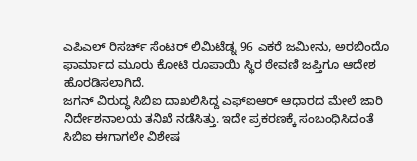ಎಪಿಎಲ್ ರಿಸರ್ಚ್ ಸೆಂಟರ್ ಲಿಮಿಟೆಡ್ನ 96 ಎಕರೆ ಜಮೀನು, ಅರಬಿಂದೊ ಫಾರ್ಮಾದ ಮೂರು ಕೋಟಿ ರೂಪಾಯಿ ಸ್ಥಿರ ಠೇವಣಿ ಜಪ್ತಿಗೂ ಆದೇಶ ಹೊರಡಿಸಲಾಗಿದೆ.
ಜಗನ್ ವಿರುದ್ಧ ಸಿಬಿಐ ದಾಖಲಿಸಿದ್ದ ಎಫ್ಐಆರ್ ಆಧಾರದ ಮೇಲೆ ಜಾರಿ ನಿರ್ದೇಶನಾಲಯ ತನಿಖೆ ನಡೆಸಿತ್ತು. ಇದೇ ಪ್ರಕರಣಕ್ಕೆ ಸಂಬಂಧಿಸಿದಂತೆ ಸಿಬಿಐ ಈಗಾಗಲೇ ವಿಶೇಷ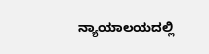ನ್ಯಾಯಾಲಯದಲ್ಲಿ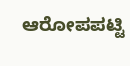ಆರೋಪಪಟ್ಟಿ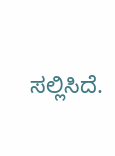ಸಲ್ಲಿಸಿದೆ.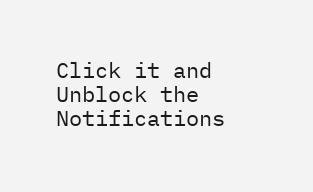Click it and Unblock the Notifications